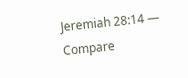Jeremiah 28:14 — Compare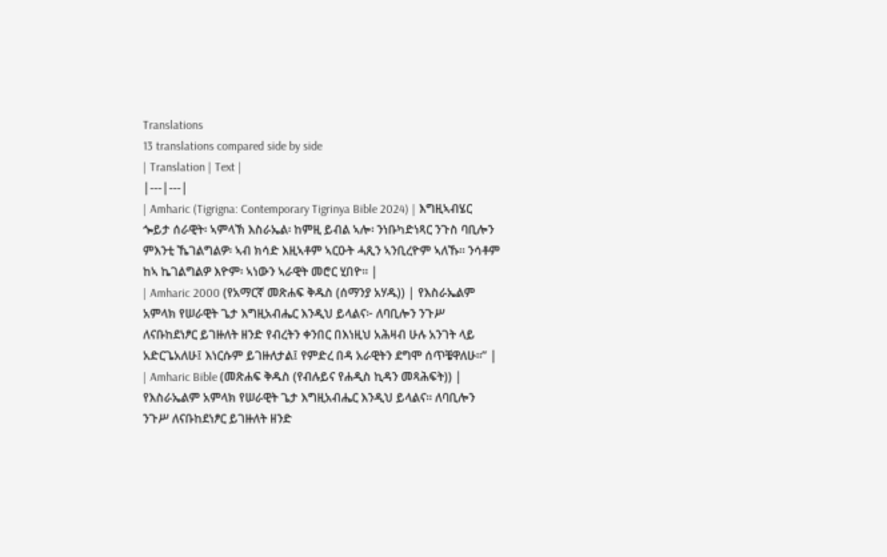Translations
13 translations compared side by side
| Translation | Text |
|---|---|
| Amharic (Tigrigna: Contemporary Tigrinya Bible 2024) | እግዚኣብሄር ጐይታ ሰራዊት፡ ኣምላኽ እስራኤል፡ ከምዚ ይብል ኣሎ፡ ንነቡካድነጻር ንጉስ ባቢሎን ምእንቲ ኼገልግልዎ፡ ኣብ ክሳድ እዚኣቶም ኣርዑት ሓጺን ኣንቢረዮም ኣለኹ። ንሳቶም ከኣ ኬገልግልዎ እዮም፡ ኣነውን ኣራዊት መሮር ሂበዮ። |
| Amharic 2000 (የአማርኛ መጽሐፍ ቅዱስ (ሰማንያ አሃዱ)) | የእስራኤልም አምላክ የሠራዊት ጌታ እግዚአብሔር እንዲህ ይላልና፦ ለባቢሎን ንጉሥ ለናቡከደነፆር ይገዙለት ዘንድ የብረትን ቀንበር በእነዚህ አሕዛብ ሁሉ አንገት ላይ አድርጌአለሁ፤ እነርሱም ይገዙለታል፤ የምድረ በዳ አራዊትን ደግሞ ሰጥቼዋለሁ።” |
| Amharic Bible (መጽሐፍ ቅዱስ (የብሉይና የሐዲስ ኪዳን መጻሕፍት)) | የእስራኤልም አምላክ የሠራዊት ጌታ እግዚአብሔር እንዲህ ይላልና። ለባቢሎን ንጉሥ ለናቡከደነፆር ይገዙለት ዘንድ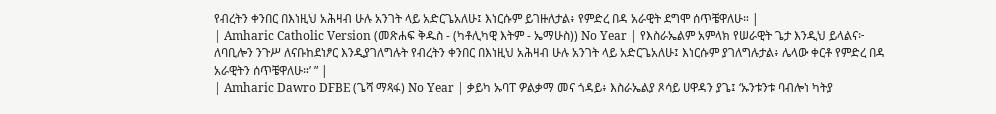የብረትን ቀንበር በእነዚህ አሕዛብ ሁሉ አንገት ላይ አድርጌአለሁ፤ እነርሱም ይገዙለታል፥ የምድረ በዳ አራዊት ደግሞ ሰጥቼዋለሁ። |
| Amharic Catholic Version (መጽሐፍ ቅዱስ - (ካቶሊካዊ እትም - ኤማሁስ)) No Year | የእስራኤልም አምላክ የሠራዊት ጌታ እንዲህ ይላልና፦ ለባቢሎን ንጉሥ ለናቡከደነፆር እንዲያገለግሉት የብረትን ቀንበር በእነዚህ አሕዛብ ሁሉ አንገት ላይ አድርጌአለሁ፤ እነርሱም ያገለግሉታል፥ ሌላው ቀርቶ የምድረ በዳ አራዊትን ሰጥቼዋለሁ።’ ” |
| Amharic Dawro DFBE (ጌሻ ማጻፋ) No Year | ቃይካ ኡባፐ ዎልቃማ መና ጎዳይ፥ እስራኤልያ ጾሳይ ሀዋዳን ያጌ፤ ‘ኡንቱንቱ ባብሎነ ካትያ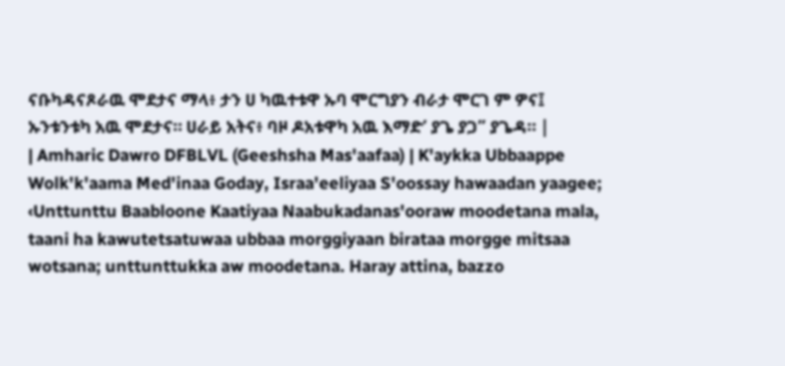ናቡካዳናጾራዉ ሞደታና ማላ፥ ታን ሀ ካዉተቱዋ ኡባ ሞርግያን ብራታ ሞርገ ም ዎና፤ ኡንቱንቱካ አዉ ሞደታና። ሀራይ አትና፥ ባዞ ዶአቱዋካ አዉ እማድ’ ያጌ ያጋ” ያጌዳ። |
| Amharic Dawro DFBLVL (Geeshsha Mas'aafaa) | K'aykka Ubbaappe Wolk'k'aama Med'inaa Goday, Israa'eeliyaa S'oossay hawaadan yaagee; ‹Unttunttu Baabloone Kaatiyaa Naabukadanas'ooraw moodetana mala, taani ha kawutetsatuwaa ubbaa morggiyaan birataa morgge mitsaa wotsana; unttunttukka aw moodetana. Haray attina, bazzo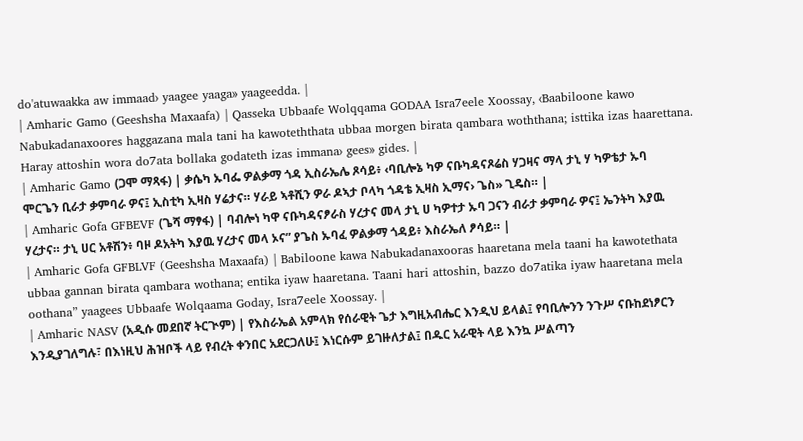do'atuwaakka aw immaad› yaagee yaaga» yaageedda. |
| Amharic Gamo (Geeshsha Maxaafa) | Qasseka Ubbaafe Wolqqama GODAA Isra7eele Xoossay, ‹Baabiloone kawo Nabukadanaxoores haggazana mala tani ha kawoteththata ubbaa morgen birata qambara woththana; isttika izas haarettana. Haray attoshin wora do7ata bollaka godateth izas immana› gees» gides. |
| Amharic Gamo (ጋሞ ማጻፋ) | ቃሴካ ኡባፌ ዎልቃማ ጎዳ ኢስራኤሌ ጾሳይ፥ ‹ባቢሎኔ ካዎ ናቡካዳናጾሬስ ሃጋዛና ማላ ታኒ ሃ ካዎቴታ ኡባ ሞርጌን ቢራታ ቃምባራ ዎና፤ ኢስቲካ ኢዛስ ሃሬታና። ሃራይ ኣቶሺን ዎራ ዶኣታ ቦላካ ጎዳቴ ኢዛስ ኢማና› ጌስ» ጊዴስ። |
| Amharic Gofa GFBEVF (ጌሻ ማፃፋ) | ባብሎነ ካዋ ናቡካዳናፆራስ ሃረታና መላ ታኒ ሀ ካዎተታ ኡባ ጋናን ብራታ ቃምባራ ዎና፤ ኤንትካ እያዉ ሃረታና። ታኒ ሀር አቶሽን፥ ባዞ ዶአትካ እያዉ ሃረታና መላ ኦና” ያጌስ ኡባፈ ዎልቃማ ጎዳይ፥ እስራኤለ ፆሳይ። |
| Amharic Gofa GFBLVF (Geeshsha Maxaafa) | Babiloone kawa Nabukadanaxooras haaretana mela taani ha kawotethata ubbaa gannan birata qambara wothana; entika iyaw haaretana. Taani hari attoshin, bazzo do7atika iyaw haaretana mela oothana” yaagees Ubbaafe Wolqaama Goday, Isra7eele Xoossay. |
| Amharic NASV (አዲሱ መደበኛ ትርጒም) | የእስራኤል አምላክ የሰራዊት ጌታ እግዚአብሔር እንዲህ ይላል፤ የባቢሎንን ንጉሥ ናቡከደነፆርን እንዲያገለግሉ፣ በእነዚህ ሕዝቦች ላይ የብረት ቀንበር አደርጋለሁ፤ እነርሱም ይገዙለታል፤ በዱር አራዊት ላይ እንኳ ሥልጣን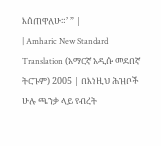እሰጠዋለሁ።’ ” |
| Amharic New Standard Translation (አማርኛ አዲሱ መደበኛ ትርጉም) 2005 | በእነዚህ ሕዝቦች ሁሉ ጫንቃ ላይ የብረት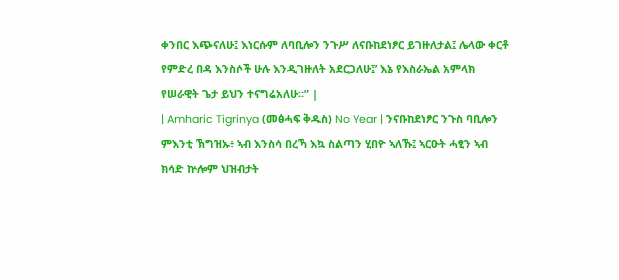ቀንበር እጭናለሁ፤ እነርሱም ለባቢሎን ንጉሥ ለናቡከደነፆር ይገዙለታል፤ ሌላው ቀርቶ የምድረ በዳ እንስሶች ሁሉ እንዲገዙለት አደርጋለሁ፤’ እኔ የእስራኤል አምላክ የሠራዊት ጌታ ይህን ተናግሬአለሁ።” |
| Amharic Tigrinya (መፅሓፍ ቅዱስ) No Year | ንናቡከደነፆር ንጉስ ባቢሎን ምእንቲ ኽግዝኡ፥ ኣብ እንስሳ በረኻ እኳ ስልጣን ሂበዮ ኣለኹ፤ ኣርዑት ሓፂን ኣብ ክሳድ ኵሎም ህዝብታት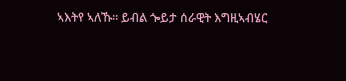ኣእትየ ኣለኹ። ይብል ጐይታ ሰራዊት እግዚኣብሄር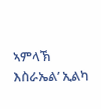ኣምላኽ እስራኤል’ ኢልካ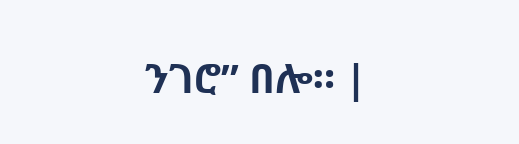ንገሮ” በሎ። |